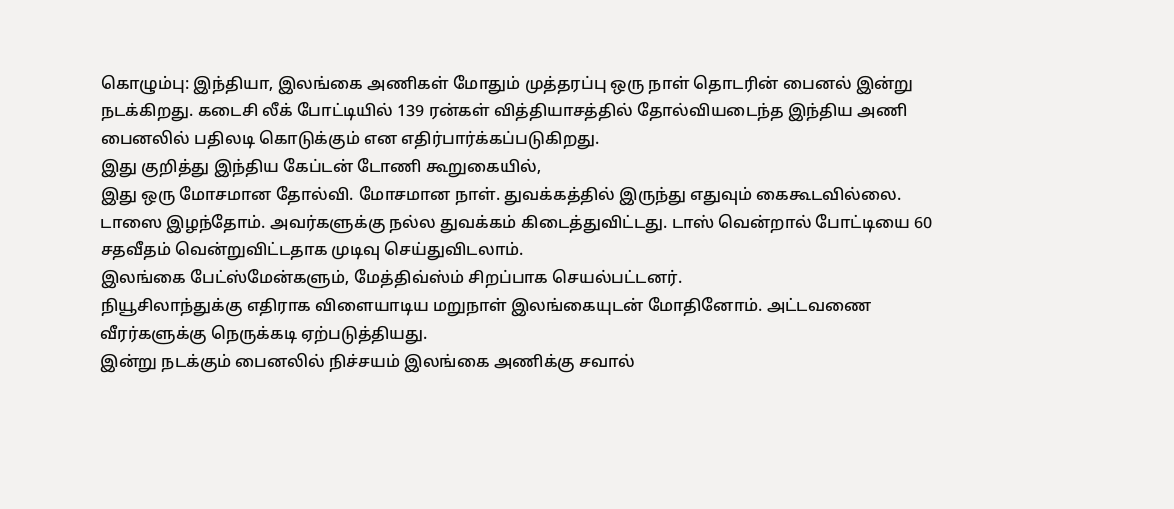கொழும்பு: இந்தியா, இலங்கை அணிகள் மோதும் முத்தரப்பு ஒரு நாள் தொடரின் பைனல் இன்று நடக்கிறது. கடைசி லீக் போட்டியில் 139 ரன்கள் வித்தியாசத்தில் தோல்வியடைந்த இந்திய அணி பைனலில் பதிலடி கொடுக்கும் என எதிர்பார்க்கப்படுகிறது.
இது குறித்து இந்திய கேப்டன் டோணி கூறுகையில்,
இது ஒரு மோசமான தோல்வி. மோசமான நாள். துவக்கத்தில் இருந்து எதுவும் கைகூடவில்லை. டாஸை இழந்தோம். அவர்களுக்கு நல்ல துவக்கம் கிடைத்துவிட்டது. டாஸ் வென்றால் போட்டியை 60 சதவீதம் வென்றுவிட்டதாக முடிவு செய்துவிடலாம்.
இலங்கை பேட்ஸ்மேன்களும், மேத்திவ்ஸ்ம் சிறப்பாக செயல்பட்டனர்.
நியூசிலாந்துக்கு எதிராக விளையாடிய மறுநாள் இலங்கையுடன் மோதினோம். அட்டவணை வீரர்களுக்கு நெருக்கடி ஏற்படுத்தியது.
இன்று நடக்கும் பைனலில் நிச்சயம் இலங்கை அணிக்கு சவால்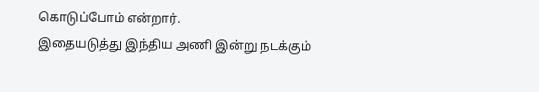கொடுப்போம் என்றார்.
இதையடுத்து இந்திய அணி இன்று நடக்கும்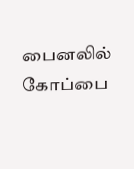பைனலில் கோப்பை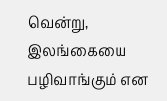வென்று, இலங்கையை பழிவாங்கும் என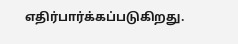எதிர்பார்க்கப்படுகிறது.